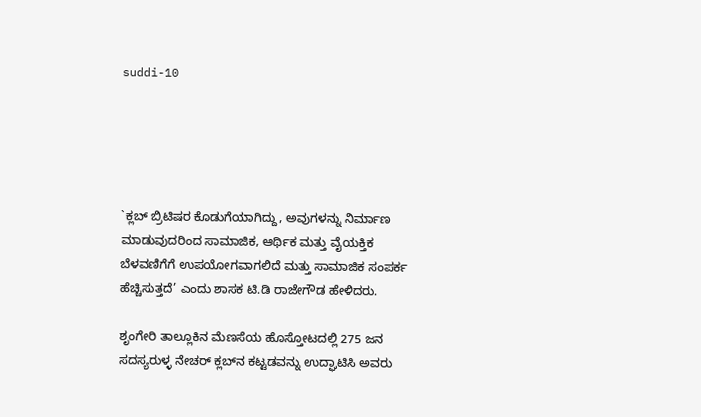suddi-10





`ಕ್ಲಬ್ ಬ್ರಿಟಿಷರ ಕೊಡುಗೆಯಾಗಿದ್ದು, ಅವುಗಳನ್ನು ನಿರ್ಮಾಣ ಮಾಡುವುದರಿಂದ ಸಾಮಾಜಿಕ, ಆರ್ಥಿಕ ಮತ್ತು ವೈಯಕ್ತಿಕ ಬೆಳವಣಿಗೆಗೆ ಉಪಯೋಗವಾಗಲಿದೆ ಮತ್ತು ಸಾಮಾಜಿಕ ಸಂಪರ್ಕ ಹೆಚ್ಚಿಸುತ್ತದೆ’ ಎಂದು ಶಾಸಕ ಟಿ.ಡಿ ರಾಜೇಗೌಡ ಹೇಳಿದರು.

ಶೃಂಗೇರಿ ತಾಲ್ಲೂಕಿನ ಮೆಣಸೆಯ ಹೊಸ್ತೋಟದಲ್ಲಿ 275 ಜನ ಸದಸ್ಯರುಳ್ಳ ನೇಚರ್ ಕ್ಲಬ್‍ನ ಕಟ್ಟಡವನ್ನು ಉದ್ಘಾಟಿಸಿ ಅವರು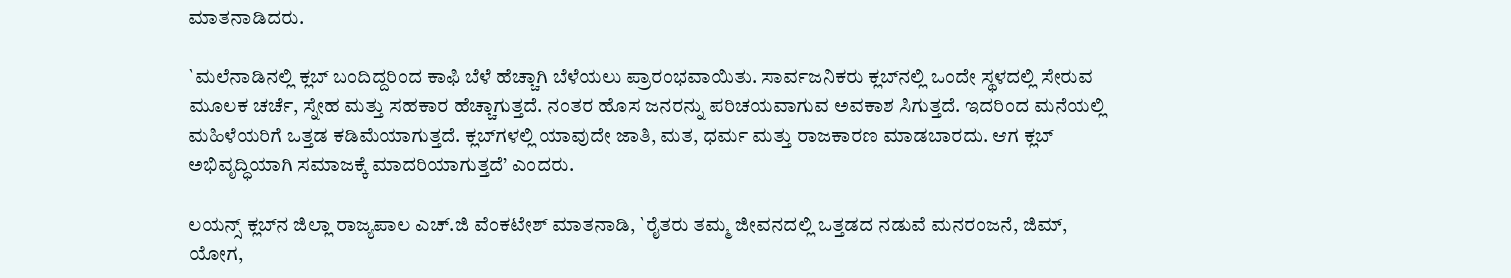ಮಾತನಾಡಿದರು.

`ಮಲೆನಾಡಿನಲ್ಲಿ ಕ್ಲಬ್ ಬಂದಿದ್ದರಿಂದ ಕಾಫಿ ಬೆಳೆ ಹೆಚ್ಚಾಗಿ ಬೆಳೆಯಲು ಪ್ರಾರಂಭವಾಯಿತು. ಸಾರ್ವಜನಿಕರು ಕ್ಲಬ್‍ನಲ್ಲಿ ಒಂದೇ ಸ್ಥಳದಲ್ಲಿ ಸೇರುವ ಮೂಲಕ ಚರ್ಚೆ, ಸ್ನೇಹ ಮತ್ತು ಸಹಕಾರ ಹೆಚ್ಚಾಗುತ್ತದೆ. ನಂತರ ಹೊಸ ಜನರನ್ನು ಪರಿಚಯವಾಗುವ ಅವಕಾಶ ಸಿಗುತ್ತದೆ. ಇದರಿಂದ ಮನೆಯಲ್ಲಿ ಮಹಿಳೆಯರಿಗೆ ಒತ್ತಡ ಕಡಿಮೆಯಾಗುತ್ತದೆ. ಕ್ಲಬ್‍ಗಳಲ್ಲಿ ಯಾವುದೇ ಜಾತಿ, ಮತ, ಧರ್ಮ ಮತ್ತು ರಾಜಕಾರಣ ಮಾಡಬಾರದು. ಆಗ ಕ್ಲಬ್ ಅಭಿವೃದ್ಧಿಯಾಗಿ ಸಮಾಜಕ್ಕೆ ಮಾದರಿಯಾಗುತ್ತದೆ’ ಎಂದರು.

ಲಯನ್ಸ್ ಕ್ಲಬ್‍ನ ಜಿಲ್ಲಾ ರಾಜ್ಯಪಾಲ ಎಚ್.ಜಿ ವೆಂಕಟೇಶ್ ಮಾತನಾಡಿ, `ರೈತರು ತಮ್ಮ ಜೀವನದಲ್ಲಿ ಒತ್ತಡದ ನಡುವೆ ಮನರಂಜನೆ, ಜಿಮ್, ಯೋಗ,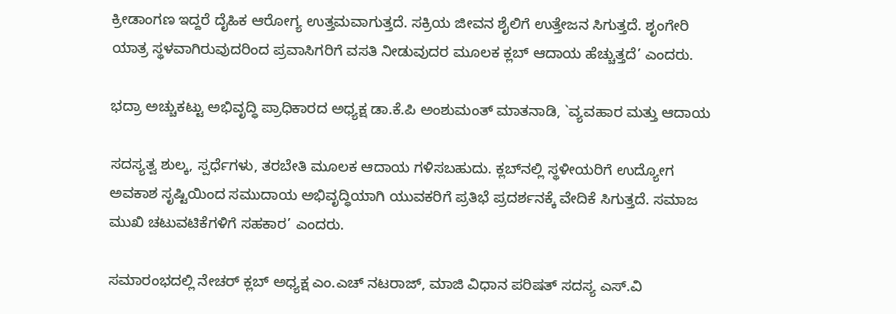ಕ್ರೀಡಾಂಗಣ ಇದ್ದರೆ ದೈಹಿಕ ಆರೋಗ್ಯ ಉತ್ತಮವಾಗುತ್ತದೆ. ಸಕ್ರಿಯ ಜೀವನ ಶೈಲಿಗೆ ಉತ್ತೇಜನ ಸಿಗುತ್ತದೆ. ಶೃಂಗೇರಿ ಯಾತ್ರ ಸ್ಥಳವಾಗಿರುವುದರಿಂದ ಪ್ರವಾಸಿಗರಿಗೆ ವಸತಿ ನೀಡುವುದರ ಮೂಲಕ ಕ್ಲಬ್ ಆದಾಯ ಹೆಚ್ಚುತ್ತದೆ’ ಎಂದರು.

ಭದ್ರಾ ಅಚ್ಚುಕಟ್ಟು ಅಭಿವೃದ್ಧಿ ಪ್ರಾಧಿಕಾರದ ಅಧ್ಯಕ್ಷ ಡಾ.ಕೆ.ಪಿ ಅಂಶುಮಂತ್ ಮಾತನಾಡಿ, `ವ್ಯವಹಾರ ಮತ್ತು ಆದಾಯ

ಸದಸ್ಯತ್ವ ಶುಲ್ಕ, ಸ್ಪರ್ಧೆಗಳು, ತರಬೇತಿ ಮೂಲಕ ಆದಾಯ ಗಳಿಸಬಹುದು. ಕ್ಲಬ್‍ನಲ್ಲಿ ಸ್ಥಳೀಯರಿಗೆ ಉದ್ಯೋಗ ಅವಕಾಶ ಸೃಷ್ಟಿಯಿಂದ ಸಮುದಾಯ ಅಭಿವೃದ್ಧಿಯಾಗಿ ಯುವಕರಿಗೆ ಪ್ರತಿಭೆ ಪ್ರದರ್ಶನಕ್ಕೆ ವೇದಿಕೆ ಸಿಗುತ್ತದೆ. ಸಮಾಜ ಮುಖಿ ಚಟುವಟಿಕೆಗಳಿಗೆ ಸಹಕಾರ’ ಎಂದರು.

ಸಮಾರಂಭದಲ್ಲಿ ನೇಚರ್ ಕ್ಲಬ್ ಅಧ್ಯಕ್ಷ ಎಂ.ಎಚ್ ನಟರಾಜ್, ಮಾಜಿ ವಿಧಾನ ಪರಿಷತ್ ಸದಸ್ಯ ಎಸ್.ವಿ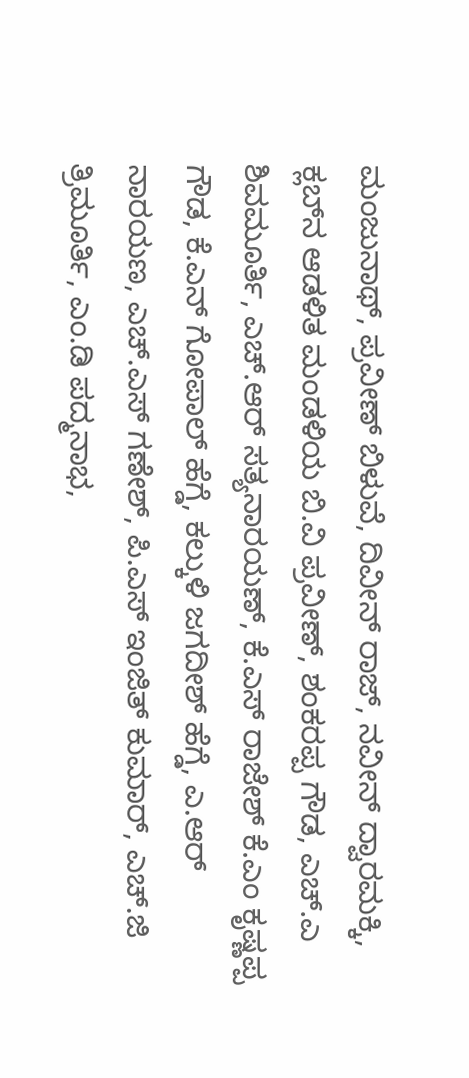ಮಂಜುನಾಥ್, ಪ್ರವೀಣ್ ಬಿಳುವೆ, ದಿವೀನ್ ರಾಜ್, ನವೀನ್ ದ್ವಾರಮಕ್ಕಿ, ಕ್ಲಬ್‍ನ ಆಡಳಿತ ಮಂಡಳಿಯ ಬಿ.ವಿ ಪ್ರವೀಣ್, ಶಂಕರಪ್ಪ ಗೌಡ, ಎಚ್.ಎ ಶಿವಮೂರ್ತಿ, ಎಚ್.ಆರ್ ಸತ್ಯನಾರಯಣ್, ಕೆ.ಎಸ್ ರಾಜೇಶ್ ಕೆ.ಎಂ ಕೃಷ್ಣಪ್ಪ ಗೌಡ, ಕೆ.ಎನ್ ಗೋಪಾಲ್ ಹೆಗ್ಡೆ, ಕಲ್ಕುಳಿ ಜಗದೀಶ್ ಹೆಗ್ಡೆ, ಎ.ಆರ್ ನಾರಯಣ, ಎಚ್.ಎಸ್ ಗಣೇಶ್, ಪಿ.ಎಸ್ ಇಂಜಿತ್ ಕುಮಾರ್, ಎಚ್.ಜಿ ತ್ರಿಮೂರ್ತಿ, ಎಂ.ಡಿ ಪದ್ಮನಾಭ,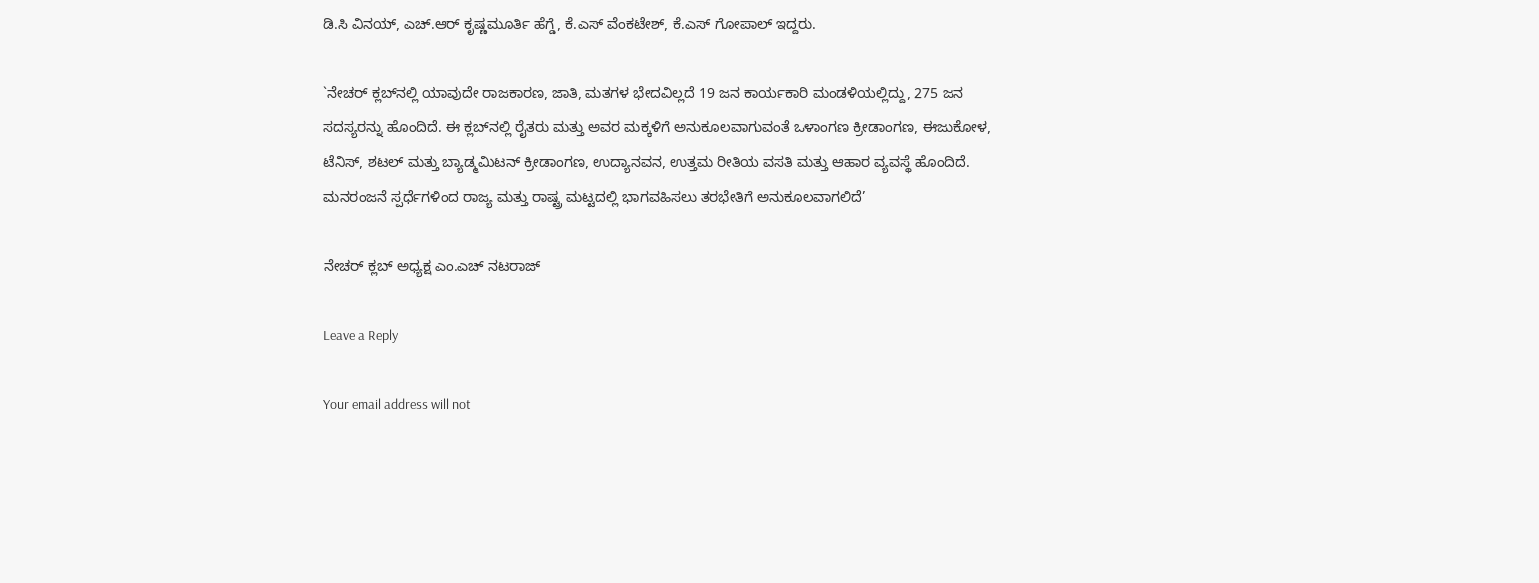ಡಿ.ಸಿ ವಿನಯ್, ಎಚ್.ಆರ್ ಕೃಷ್ಣಮೂರ್ತಿ ಹೆಗ್ಡೆ, ಕೆ.ಎಸ್ ವೆಂಕಟೇಶ್, ಕೆ.ಎಸ್ ಗೋಪಾಲ್ ಇದ್ದರು.

`ನೇಚರ್ ಕ್ಲಬ್‍ನಲ್ಲಿ ಯಾವುದೇ ರಾಜಕಾರಣ, ಜಾತಿ, ಮತಗಳ ಭೇದವಿಲ್ಲದೆ 19 ಜನ ಕಾರ್ಯಕಾರಿ ಮಂಡಳಿಯಲ್ಲಿದ್ದು, 275 ಜನ ಸದಸ್ಯರನ್ನು ಹೊಂದಿದೆ. ಈ ಕ್ಲಬ್‍ನಲ್ಲಿ ರೈತರು ಮತ್ತು ಅವರ ಮಕ್ಕಳಿಗೆ ಅನುಕೂಲವಾಗುವಂತೆ ಒಳಾಂಗಣ ಕ್ರೀಡಾಂಗಣ, ಈಜುಕೋಳ, ಟೆನಿಸ್, ಶಟಲ್ ಮತ್ತು ಬ್ಯಾಡ್ಮಮಿಟನ್ ಕ್ರೀಡಾಂಗಣ, ಉದ್ಯಾನವನ, ಉತ್ತಮ ರೀತಿಯ ವಸತಿ ಮತ್ತು ಆಹಾರ ವ್ಯವಸ್ಥೆ ಹೊಂದಿದೆ. ಮನರಂಜನೆ ಸ್ಪರ್ಧೆಗಳಿಂದ ರಾಜ್ಯ ಮತ್ತು ರಾಷ್ಟ್ರ ಮಟ್ಟದಲ್ಲಿ ಭಾಗವಹಿಸಲು ತರಭೇತಿಗೆ ಅನುಕೂಲವಾಗಲಿದೆ’

ನೇಚರ್ ಕ್ಲಬ್ ಅಧ್ಯಕ್ಷ ಎಂ.ಎಚ್ ನಟರಾಜ್

Leave a Reply

Your email address will not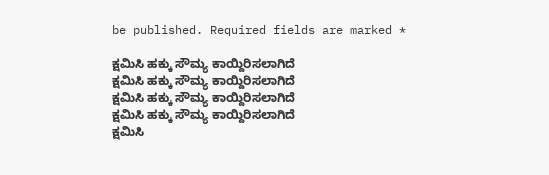be published. Required fields are marked *

ಕ್ಷಮಿಸಿ ಹಕ್ಕು ಸೌಮ್ಯ ಕಾಯ್ದಿರಿಸಲಾಗಿದೆ
ಕ್ಷಮಿಸಿ ಹಕ್ಕು ಸೌಮ್ಯ ಕಾಯ್ದಿರಿಸಲಾಗಿದೆ
ಕ್ಷಮಿಸಿ ಹಕ್ಕು ಸೌಮ್ಯ ಕಾಯ್ದಿರಿಸಲಾಗಿದೆ
ಕ್ಷಮಿಸಿ ಹಕ್ಕು ಸೌಮ್ಯ ಕಾಯ್ದಿರಿಸಲಾಗಿದೆ
ಕ್ಷಮಿಸಿ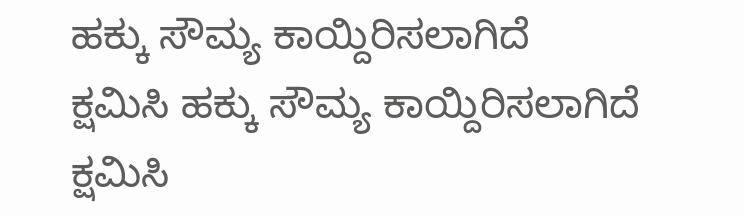ಹಕ್ಕು ಸೌಮ್ಯ ಕಾಯ್ದಿರಿಸಲಾಗಿದೆ
ಕ್ಷಮಿಸಿ ಹಕ್ಕು ಸೌಮ್ಯ ಕಾಯ್ದಿರಿಸಲಾಗಿದೆ
ಕ್ಷಮಿಸಿ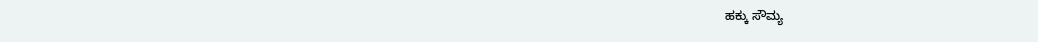ಹಕ್ಕು ಸೌಮ್ಯ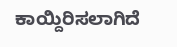ಕಾಯ್ದಿರಿಸಲಾಗಿದೆ